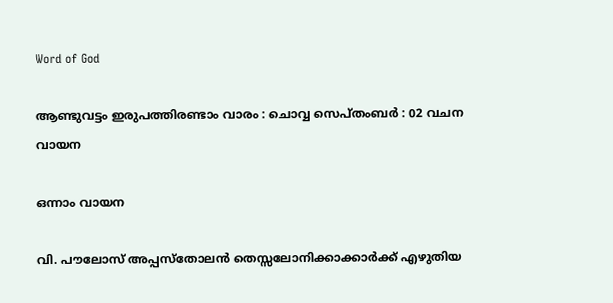Word of God

ആണ്ടുവട്ടം ഇരുപത്തിരണ്ടാം വാരം : ചൊവ്വ സെപ്തംബർ : 02 വചന വായന

ഒന്നാം വായന

വി. പൗലോസ് അപ്പസ്തോലൻ തെസ്സലോനിക്കാക്കാർക്ക് എഴുതിയ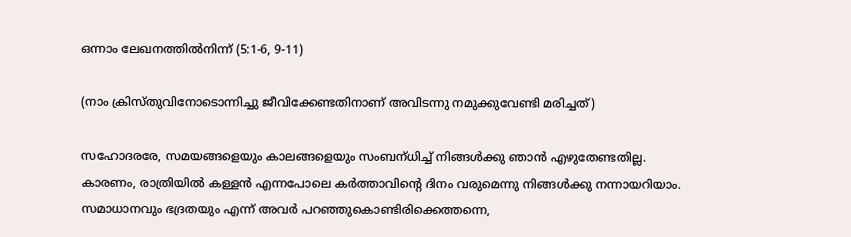ഒന്നാം ലേഖനത്തിൽനിന്ന് (5:1-6, 9-11)

(നാം ക്രിസ്തു‌വിനോടൊന്നിച്ചു ജീവിക്കേണ്ടതിനാണ് അവിടന്നു നമുക്കുവേണ്ടി മരിച്ചത്)

സഹോദരരേ, സമയങ്ങളെയും കാലങ്ങളെയും സംബന്‌ധിച്ച് നിങ്ങൾക്കു ഞാൻ എഴുതേണ്ടതില്ല. കാരണം, രാത്രിയിൽ കള്ളൻ എന്നപോലെ കർത്താവിന്റെ ദിനം വരുമെന്നു നിങ്ങൾക്കു നന്നായറിയാം. സമാധാനവും ഭദ്രതയും എന്ന് അവർ പറഞ്ഞുകൊണ്ടിരിക്കെത്തന്നെ,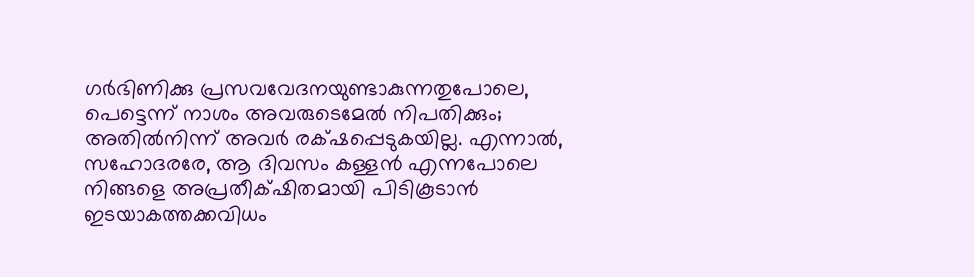ഗർഭിണിക്കു പ്രസവവേദനയുണ്ടാകുന്നതുപോലെ, പെട്ടെന്ന് നാശം അവരുടെമേൽ നിപതിക്കും; അതിൽനിന്ന് അവർ രക്‌ഷപ്പെടുകയില്ല. എന്നാൽ, സഹോദരരേ, ആ ദിവസം കള്ളൻ എന്നപോലെ നിങ്ങളെ അപ്രതീക്‌ഷിതമായി പിടികൂടാൻ ഇടയാകത്തക്കവിധം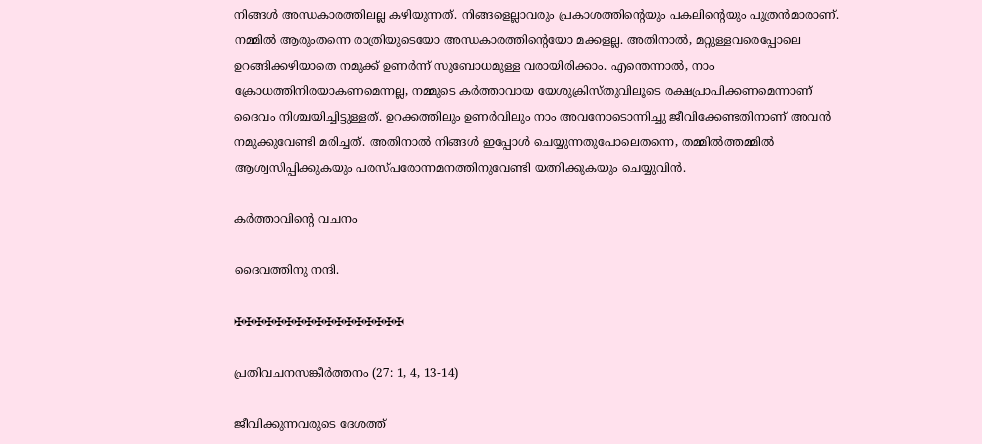നിങ്ങൾ അന്ധകാരത്തിലല്ല കഴിയുന്നത്. നിങ്ങളെല്ലാവരും പ്രകാശത്തിന്റെയും പകലിന്റെയും പുത്രൻമാരാണ്. നമ്മിൽ ആരുംതന്നെ രാത്രിയുടെയോ അന്ധകാരത്തിന്റെയോ മക്കളല്ല. അതിനാൽ, മറ്റുള്ളവരെപ്പോലെ ഉറങ്ങിക്കഴിയാതെ നമുക്ക് ഉണർന്ന് സുബോധമുള്ള വരായിരിക്കാം. എന്തെന്നാൽ, നാം ക്രോധത്തിനിരയാകണമെന്നല്ല, നമ്മുടെ കർത്താവായ യേശുക്രിസ്തുവിലൂടെ രക്ഷപ്രാപിക്കണമെന്നാണ് ദൈവം നിശ്ചയിച്ചിട്ടുള്ളത്. ഉറക്കത്തിലും ഉണർവിലും നാം അവനോടൊന്നിച്ചു ജീവിക്കേണ്ടതിനാണ് അവൻ നമുക്കുവേണ്ടി മരിച്ചത്. അതിനാൽ നിങ്ങൾ ഇപ്പോൾ ചെയ്യുന്നതുപോലെതന്നെ, തമ്മിൽത്തമ്മിൽ ആശ്വസിപ്പിക്കുകയും പരസ്പരോന്നമനത്തിനുവേണ്ടി യത്നിക്കുകയും ചെയ്യുവിൻ.

കർത്താവിൻ്റെ വചനം

ദൈവത്തിനു നന്ദി.

✠✠✠✠✠✠✠✠✠✠✠✠✠✠✠✠✠

പ്രതിവചനസങ്കീർത്തനം (27: 1, 4, 13-14)

ജീവിക്കുന്നവരുടെ ദേശത്ത്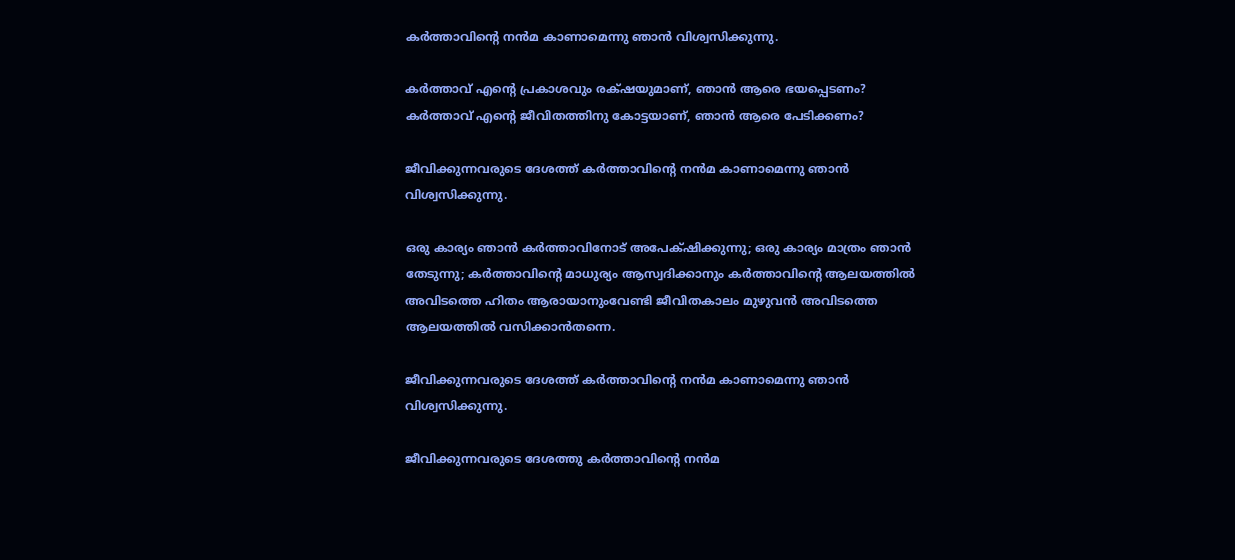കർത്താവിൻ്റെ നൻമ കാണാമെന്നു ഞാൻ വിശ്വസിക്കുന്നു.

കർത്താവ് എന്റെ പ്രകാശവും രക്‌ഷയുമാണ്, ഞാൻ ആരെ ഭയപ്പെടണം? കർത്താവ് എന്റെ ജീവിതത്തിനു കോട്ടയാണ്, ഞാൻ ആരെ പേടിക്കണം?

ജീവിക്കുന്നവരുടെ ദേശത്ത് കർത്താവിൻ്റെ നൻമ കാണാമെന്നു ഞാൻ വിശ്വസിക്കുന്നു.

ഒരു കാര്യം ഞാൻ കർത്താവിനോട് അപേക്‌ഷിക്കുന്നു; ഒരു കാര്യം മാത്രം ഞാൻ തേടുന്നു; കർത്താവിൻ്റെ മാധുര്യം ആസ്വദിക്കാനും കർത്താവിൻ്റെ ആലയത്തിൽ അവിടത്തെ ഹിതം ആരായാനുംവേണ്ടി ജീവിതകാലം മുഴുവൻ അവിടത്തെ ആലയത്തിൽ വസിക്കാൻതന്നെ.

ജീവിക്കുന്നവരുടെ ദേശത്ത് കർത്താവിൻ്റെ നൻമ കാണാമെന്നു ഞാൻ വിശ്വസിക്കുന്നു.

ജീവിക്കുന്നവരുടെ ദേശത്തു കർത്താവിന്റെ നൻമ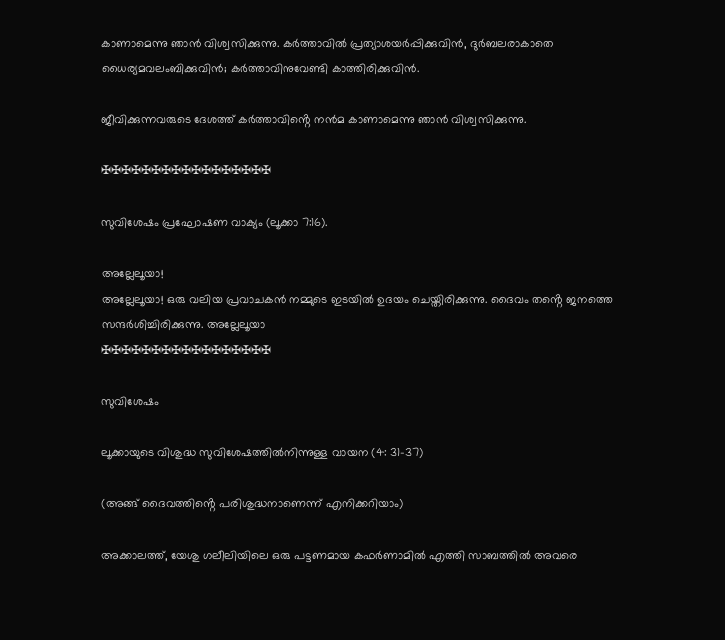കാണാമെന്നു ഞാൻ വിശ്വസിക്കുന്നു. കർത്താവിൽ പ്രത്യാശയർപ്പിക്കുവിൻ, ദുർബലരാകാതെ ധൈര്യമവലംബിക്കുവിൻ; കർത്താവിനുവേണ്ടി കാത്തിരിക്കുവിൻ.

ജീവിക്കുന്നവരുടെ ദേശത്ത് കർത്താവിൻ്റെ നൻമ കാണാമെന്നു ഞാൻ വിശ്വസിക്കുന്നു.

✠✠✠✠✠✠✠✠✠✠✠✠✠✠✠✠✠

സുവിശേഷം പ്രഘോഷണ വാക്യം (ലൂക്കാ 7:16).

അല്ലേലൂയാ!
അല്ലേലൂയാ! ഒരു വലിയ പ്രവാചകൻ നമ്മുടെ ഇടയിൽ ഉദയം ചെയ്തിരിക്കുന്നു. ദൈവം തൻ്റെ ജനത്തെ സന്ദർശിച്ചിരിക്കുന്നു. അല്ലേലൂയാ
✠✠✠✠✠✠✠✠✠✠✠✠✠✠✠✠✠

സുവിശേഷം

ലൂക്കായുടെ വിശുദ്ധ സുവിശേഷത്തിൽനിന്നുള്ള വായന (4: 31-37)

(അങ്ങ് ദൈവത്തിൻ്റെ പരിശുദ്ധനാണെന്ന് എനിക്കറിയാം)

അക്കാലത്ത്, യേശു ഗലീലിയിലെ ഒരു പട്ടണമായ കഫർണാമിൽ എത്തി സാബത്തിൽ അവരെ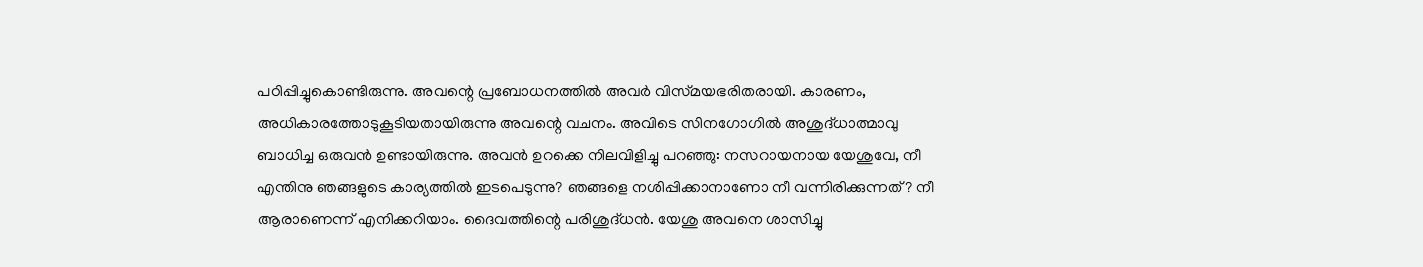പഠിപ്പിച്ചുകൊണ്ടിരുന്നു. അവന്റെ പ്രബോധനത്തിൽ അവർ വിസ്‌മയഭരിതരായി. കാരണം, അധികാരത്തോടുകൂടിയതായിരുന്നു അവന്റെ വചനം. അവിടെ സിനഗോഗിൽ അശുദ്‌ധാത്മാവു ബാധിച്ച ഒരുവൻ ഉണ്ടായിരുന്നു. അവൻ ഉറക്കെ നിലവിളിച്ചു പറഞ്ഞു: നസറായനായ യേശുവേ, നീ എന്തിനു ഞങ്ങളുടെ കാര്യത്തിൽ ഇടപെടുന്നു? ഞങ്ങളെ നശിപ്പിക്കാനാണോ നീ വന്നിരിക്കുന്നത്? നീ ആരാണെന്ന് എനിക്കറിയാം. ദൈവത്തിന്റെ പരിശുദ്‌ധൻ. യേശു അവനെ ശാസിച്ചു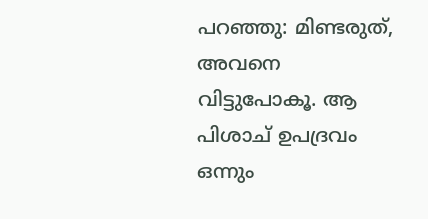പറഞ്ഞു: മിണ്ടരുത്, അവനെ വിട്ടുപോകൂ. ആ പിശാച് ഉപദ്രവം ഒന്നും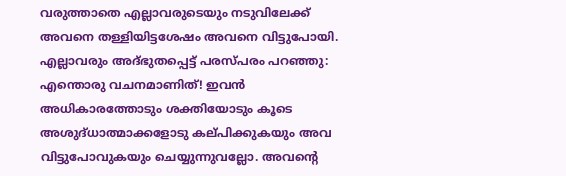വരുത്താതെ എല്ലാവരുടെയും നടുവിലേക്ക് അവനെ തള്ളിയിട്ടശേഷം അവനെ വിട്ടുപോയി. എല്ലാവരും അദ്ഭുതപ്പെട്ട് പരസ്‌പരം പറഞ്ഞു: എന്തൊരു വചനമാണിത്! ഇവൻ അധികാരത്തോടും ശക്തിയോടും കൂടെ അശുദ്‌ധാത്മാക്കളോടു കല്‌പിക്കുകയും അവ വിട്ടുപോവുകയും ചെയ്യുന്നുവല്ലോ. അവന്റെ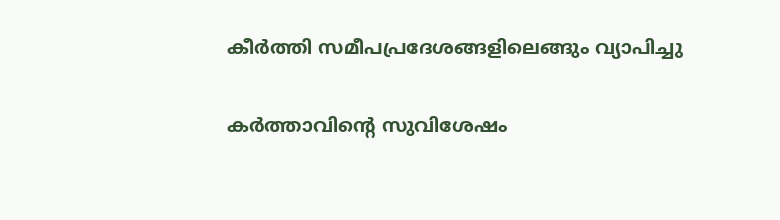കീർത്തി സമീപപ്രദേശങ്ങളിലെങ്ങും വ്യാപിച്ചു

കർത്താവിൻ്റെ സുവിശേഷം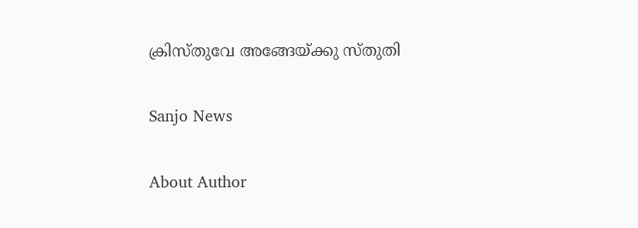ക്രിസ്തുവേ അങ്ങേയ്ക്കു സ്തുതി

Sanjo News

About Author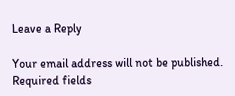Leave a Reply

Your email address will not be published. Required fields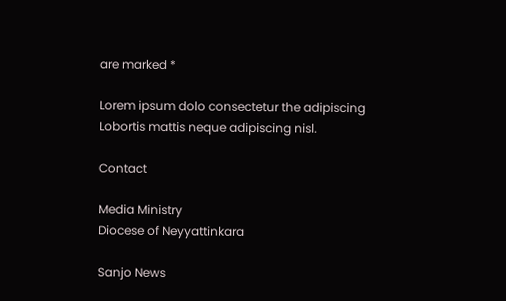are marked *

Lorem ipsum dolo consectetur the adipiscing Lobortis mattis neque adipiscing nisl.

Contact

Media Ministry
Diocese of Neyyattinkara

Sanjo News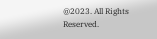@2023. All Rights Reserved.